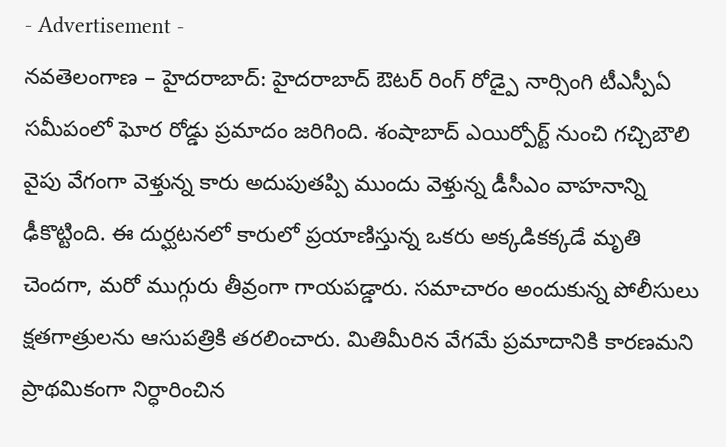- Advertisement -
నవతెలంగాణ – హైదరాబాద్: హైదరాబాద్ ఔటర్ రింగ్ రోడ్పై నార్సింగి టీఎస్పీఏ సమీపంలో ఘోర రోడ్డు ప్రమాదం జరిగింది. శంషాబాద్ ఎయిర్పోర్ట్ నుంచి గచ్చిబౌలి వైపు వేగంగా వెళ్తున్న కారు అదుపుతప్పి ముందు వెళ్తున్న డీసీఎం వాహనాన్ని ఢీకొట్టింది. ఈ దుర్ఘటనలో కారులో ప్రయాణిస్తున్న ఒకరు అక్కడికక్కడే మృతి చెందగా, మరో ముగ్గురు తీవ్రంగా గాయపడ్డారు. సమాచారం అందుకున్న పోలీసులు క్షతగాత్రులను ఆసుపత్రికి తరలించారు. మితిమీరిన వేగమే ప్రమాదానికి కారణమని ప్రాథమికంగా నిర్ధారించిన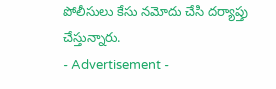పోలీసులు కేసు నమోదు చేసి దర్యాప్తు చేస్తున్నారు.
- Advertisement -